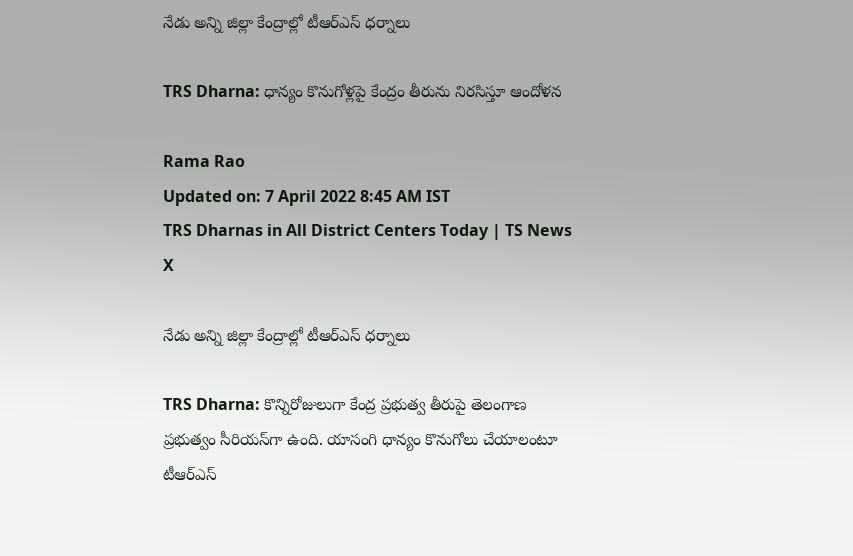నేడు అన్ని జిల్లా కేంద్రాల్లో టీఆర్ఎస్ ధర్నాలు

TRS Dharna: ధాన్యం కొనుగోళ్లపై కేంద్రం తీరును నిరసిస్తూ ఆందోళన

Rama Rao
Updated on: 7 April 2022 8:45 AM IST
TRS Dharnas in All District Centers Today | TS News
X

నేడు అన్ని జిల్లా కేంద్రాల్లో టీఆర్ఎస్ ధర్నాలు

TRS Dharna: కొన్నిరోజులుగా కేంద్ర ప్రభుత్వ తీరుపై తెలంగాణ ప్రభుత్వం సీరియస్‌గా ఉంది. యాసంగి ధాన్యం కొనుగోలు చేయాలంటూ టీఆర్ఎస్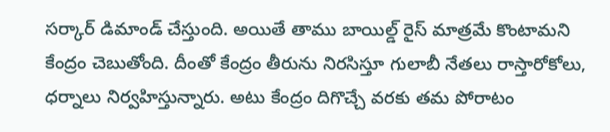సర్కార్ డిమాండ్ చేస్తుంది. అయితే తాము బాయిల్డ్ రైస్ మాత్రమే కొంటామని కేంద్రం చెబుతోంది. దీంతో కేంద్రం తీరును నిరసిస్తూ గులాబీ నేతలు రాస్తారోకోలు, ధర్నాలు నిర్వహిస్తున్నారు. అటు కేంద్రం దిగొచ్చే వరకు తమ పోరాటం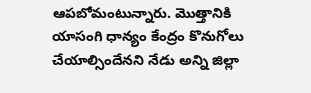ఆపబోమంటున్నారు. మొత్తానికి యాసంగి ధాన్యం కేంద్రం కొనుగోలు చేయాల్సిందేనని నేడు అన్ని జిల్లా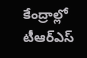కేంద్రాల్లో టీఆర్ఎస్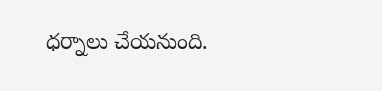ధర్నాలు చేయనుంది.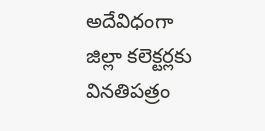అదేవిధంగా జిల్లా కలెక్టర్లకు వినతిపత్రం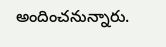అందించనున్నారు.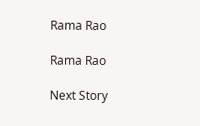Rama Rao

Rama Rao

Next Story